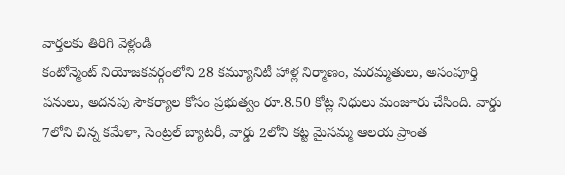వార్తలకు తిరిగి వెళ్లండి
కంటోన్మెంట్ నియోజకవర్గంలోని 28 కమ్యూనిటీ హాళ్ల నిర్మాణం, మరమ్మతులు, అసంపూర్తి పనులు, అదనపు సౌకర్యాల కోసం ప్రభుత్వం రూ.8.50 కోట్ల నిధులు మంజూరు చేసింది. వార్డు 7లోని చిన్న కమేళా, సెంట్రల్ బ్యాటరీ, వార్డు 2లోని కట్ట మైసమ్మ ఆలయ ప్రాంత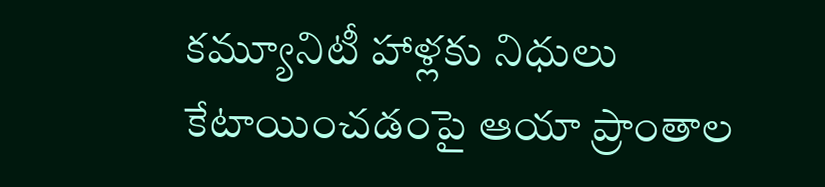కమ్యూనిటీ హాళ్లకు నిధులు కేటాయించడంపై ఆయా ప్రాంతాల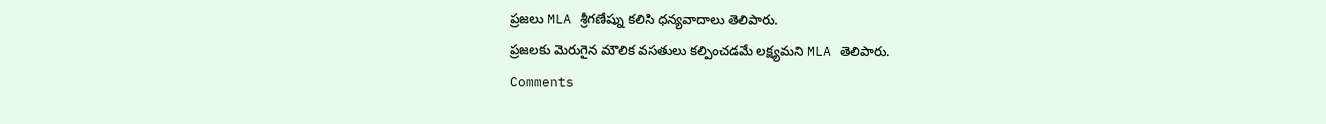ప్రజలు MLA శ్రీగణేష్ను కలిసి ధన్యవాదాలు తెలిపారు.
ప్రజలకు మెరుగైన మౌలిక వసతులు కల్పించడమే లక్ష్యమని MLA తెలిపారు.
Comments